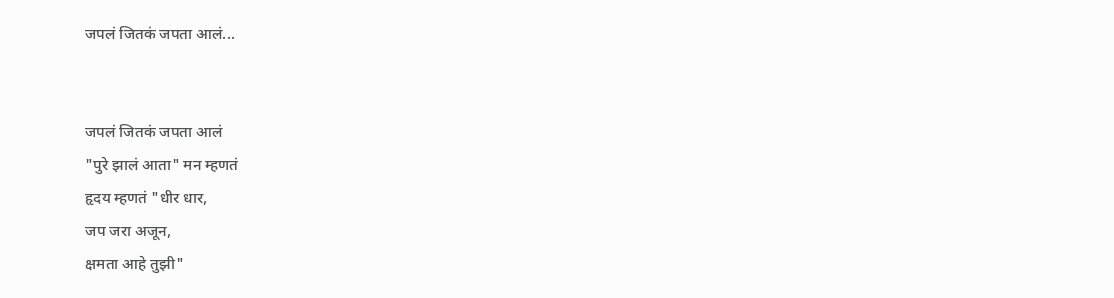जपलं जितकं जपता आलं...


जपलं जितकं जपता आलं
"पुरे झालं आता" मन म्हणतं
हृदय म्हणतं "धीर धार,
जप जरा अजून,
क्षमता आहे तुझी"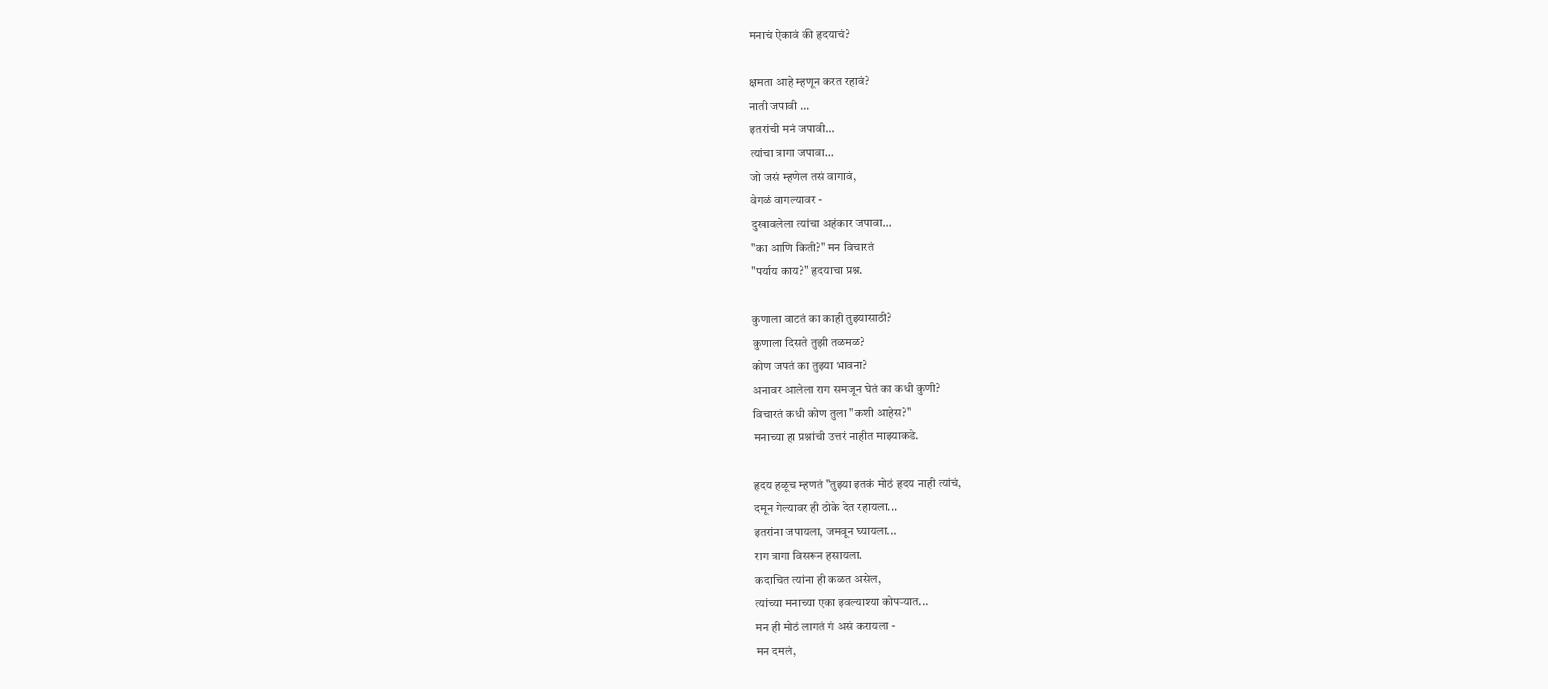मनाचं ऐकावं की हृदयाचं?

क्षमता आहे म्हणून करत रहावं?
नाती जपावी ...
इतरांची मनं जपावी...
त्यांचा त्रागा जपावा...
जो जसं म्हणेल तसं वागावं,
वेगळं वागल्यावर -
दुखावलेला त्यांचा अहंकार जपावा...
"का आणि किती?" मन विचारतं
"पर्याय काय?" हृदयाचा प्रश्न.

कुणाला वाटतं का काही तुझ्यासाठी?
कुणाला दिसते तुझी तळमळ?
कोण जपतं का तुझ्या भावना?
अनावर आलेला राग समजून घेतं का कधी कुणी?
विचारतं कधी कोण तुला "कशी आहेस?"
मनाच्या हा प्रश्नांची उत्तरं नाहीत माझ्याकडे.

हृदय हळूच म्हणतं "तुझ्या इतकं मोठं हृदय नाही त्यांचं,
दमून गेल्यावर ही ठोके देत रहायला...
इतरांना जपायला, जमवून घ्यायला...
राग त्रागा विसरून हसायला.
कदाचित त्यांना ही कळत असेल,
त्यांच्या मनाच्या एका इवल्याश्या कोपऱ्यात...
मन ही मोठं लागतं गं असं करायला -
मन दमलं,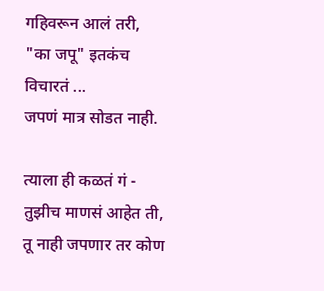गहिवरून आलं तरी,
"का जपू" इतकंच विचारतं ...
जपणं मात्र सोडत नाही.

त्याला ही कळतं गं -
तुझीच माणसं आहेत ती,
तू नाही जपणार तर कोण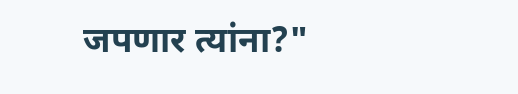जपणार त्यांना?"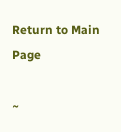Return to Main Page

~